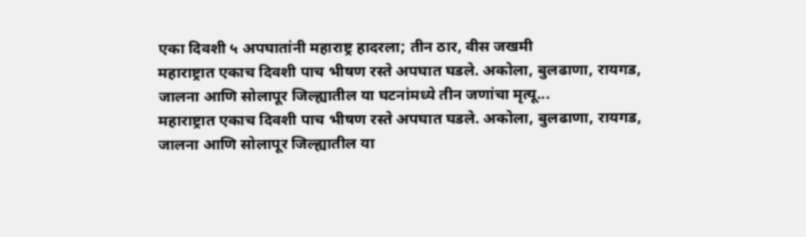एका दिवशी ५ अपघातांनी महाराष्ट्र हादरला; तीन ठार, वीस जखमी
महाराष्ट्रात एकाच दिवशी पाच भीषण रस्ते अपघात घडले. अकोला, बुलढाणा, रायगड, जालना आणि सोलापूर जिल्ह्यातील या घटनांमध्ये तीन जणांचा मृत्यू...
महाराष्ट्रात एकाच दिवशी पाच भीषण रस्ते अपघात घडले. अकोला, बुलढाणा, रायगड, जालना आणि सोलापूर जिल्ह्यातील या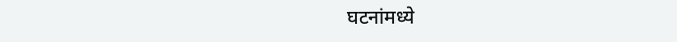घटनांमध्ये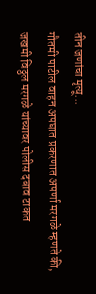तीन जणांचा मृत्यू...
गौतमी पाटील वाहन अपघात प्रकरणात अपर्णा मरगळे म्हणते की, जखमी विठ्ठल मरगळे यांच्यावर पोलीस दबाव टाकत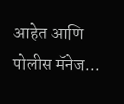आहेत आणि पोलीस मॅनेज...